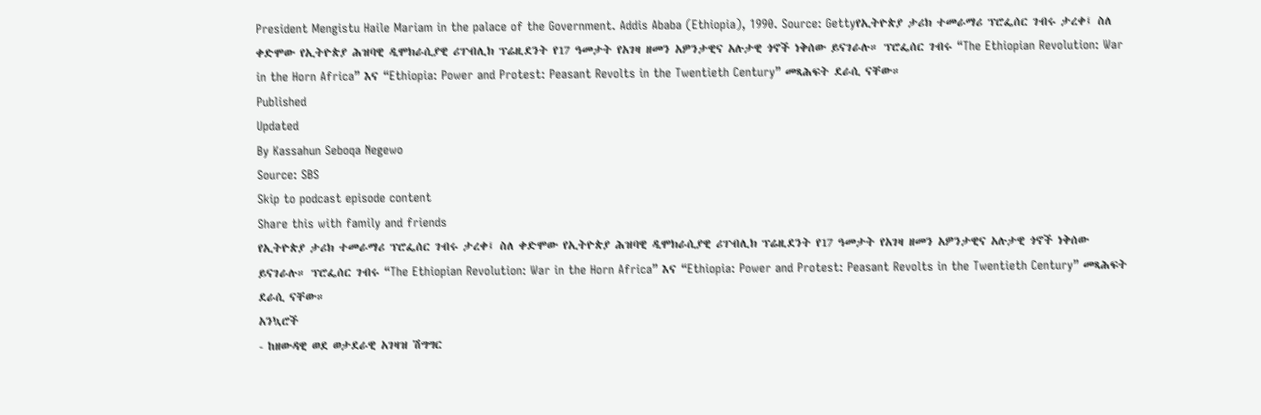President Mengistu Haile Mariam in the palace of the Government. Addis Ababa (Ethiopia), 1990. Source: Gettyየኢትዮጵያ ታሪክ ተመራማሪ ፕሮፌሰር ገብሩ ታረቀ፤ ስለ ቀድሞው የኢትዮጵያ ሕዝባዊ ዲሞክራሲያዊ ሪፐብሊክ ፕሬዚደንት የ17 ዓመታት የአገዛ ዘመን አዎንታዊና አሉታዊ ጎኖች ነቅሰው ይናገራሉ። ፕሮፌሰር ገብሩ “The Ethiopian Revolution: War in the Horn Africa” እና “Ethiopia: Power and Protest: Peasant Revolts in the Twentieth Century” መጻሕፍት ደራሲ ናቸው።
Published
Updated
By Kassahun Seboqa Negewo
Source: SBS
Skip to podcast episode content
Share this with family and friends
የኢትዮጵያ ታሪክ ተመራማሪ ፕሮፌሰር ገብሩ ታረቀ፤ ስለ ቀድሞው የኢትዮጵያ ሕዝባዊ ዲሞክራሲያዊ ሪፐብሊክ ፕሬዚደንት የ17 ዓመታት የአገዛ ዘመን አዎንታዊና አሉታዊ ጎኖች ነቅሰው ይናገራሉ። ፕሮፌሰር ገብሩ “The Ethiopian Revolution: War in the Horn Africa” እና “Ethiopia: Power and Protest: Peasant Revolts in the Twentieth Century” መጻሕፍት ደራሲ ናቸው።
አንኳሮች
- ከዘውዳዊ ወደ ወታደራዊ አገዛዝ ሽግግር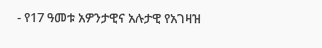- የ17 ዓመቱ አዎንታዊና አሉታዊ የአገዛዝ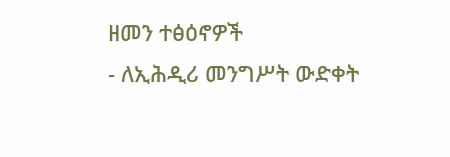ዘመን ተፅዕኖዎች
- ለኢሕዲሪ መንግሥት ውድቀት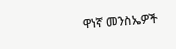ዋነኛ መንስኤዎች